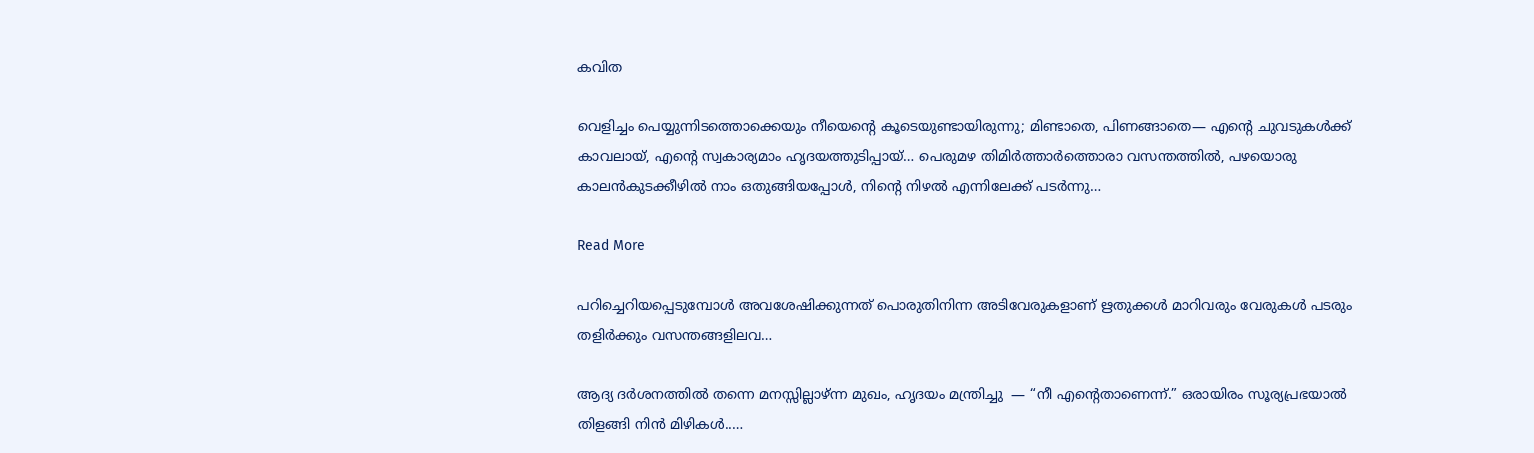കവിത

വെളിച്ചം പെയ്യുന്നിടത്തൊക്കെയും നീയെന്റെ കൂടെയുണ്ടായിരുന്നു; മിണ്ടാതെ, പിണങ്ങാതെ— എൻ്റെ ചുവടുകൾക്ക് കാവലായ്, എൻ്റെ സ്വകാര്യമാം ഹൃദയത്തുടിപ്പായ്… പെരുമഴ തിമിർത്താർത്തൊരാ വസന്തത്തിൽ, പഴയൊരു കാലൻകുടക്കീഴിൽ നാം ഒതുങ്ങിയപ്പോൾ, നിൻ്റെ നിഴൽ എന്നിലേക്ക് പടർന്നു…

Read More

പറിച്ചെറിയപ്പെടുമ്പോൾ അവശേഷിക്കുന്നത് പൊരുതിനിന്ന അടിവേരുകളാണ് ഋതുക്കൾ മാറിവരും വേരുകൾ പടരും തളിർക്കും വസന്തങ്ങളിലവ…

ആദ്യ ദര്‍ശനത്തില്‍ തന്നെ മനസ്സില്ലാഴ്ന്ന മുഖം, ഹൃദയം മന്ത്രിച്ചു  — “നീ എന്റെതാണെന്ന്.” ഒരായിരം സൂര്യപ്രഭയാല്‍ തിളങ്ങി നിന്‍ മിഴികള്‍..…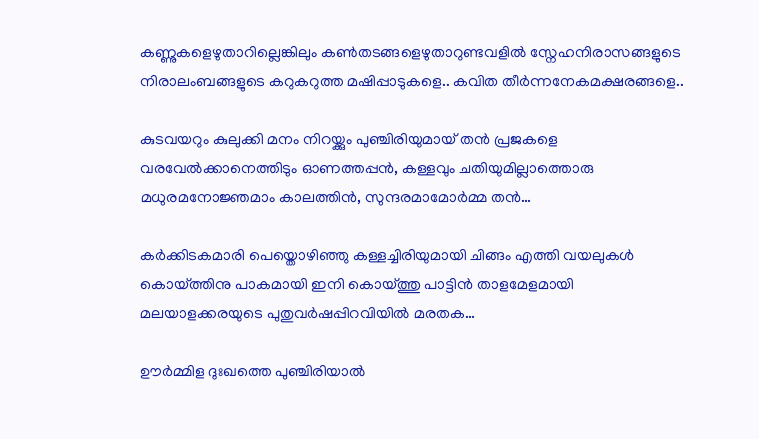കണ്ണുകളെഴുതാറില്ലെങ്കിലും കൺതടങ്ങളെഴുതാറുണ്ടവളിൽ സ്നേഹനിരാസങ്ങളുടെ നിരാലംബങ്ങളുടെ കറുകറുത്ത മഷിപ്പാടുകളെ.. കവിത തീർന്നനേകമക്ഷരങ്ങളെ..

കുടവയറും കുലുക്കി മനം നിറയ്ക്കും പുഞ്ചിരിയുമായ് തൻ പ്രജകളെ വരവേൽക്കാനെത്തിടും ഓണത്തപ്പൻ, കള്ളവും ചതിയുമില്ലാത്തൊരു മധുരമനോജ്ഞമാം കാലത്തിൻ, സുന്ദരമാമോർമ്മ തൻ…

കർക്കിടകമാരി പെയ്തൊഴിഞ്ഞു കള്ളച്ചിരിയുമായി ചിങ്ങം എത്തി വയലുകൾ കൊയ്ത്തിനു പാകമായി ഇനി കൊയ്ത്തു പാട്ടിൻ താളമേളമായി മലയാളക്കരയുടെ പുതുവർഷപ്പിറവിയിൽ മരതക…

ഊർമ്മിള ദുഃഖത്തെ പുഞ്ചിരിയാൽ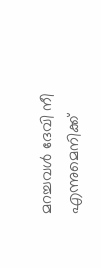മറച്ചവൾ ദേവി നീ എന്നുമെനിക്ക്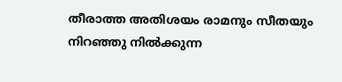തീരാത്ത അതിശയം രാമനും സീതയും നിറഞ്ഞു നിൽക്കുന്ന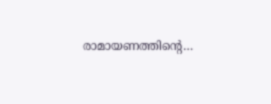രാമായണത്തിൻ്റെ…